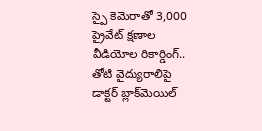స్పై కెమెరాతో 3,000 ప్రైవేట్‌ క్షణాల వీడియోల రికార్డింగ్.. తోటి వైద్యురాలిపై డాక్టర్ బ్లాక్‌మెయిల్‌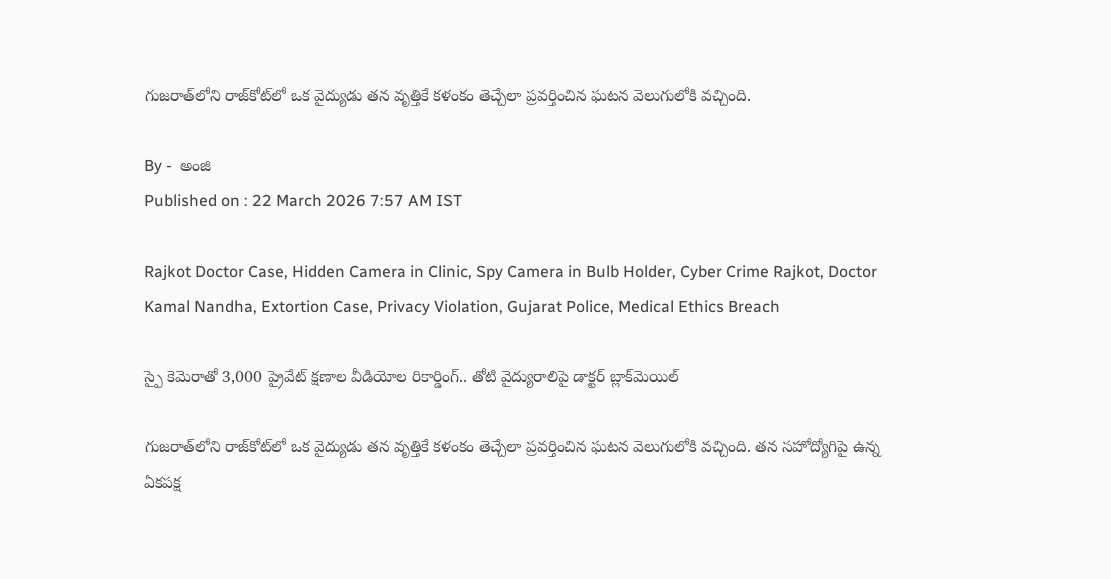గుజరాత్‌లోని రాజ్‌కోట్‌లో ఒక వైద్యుడు తన వృత్తికే కళంకం తెచ్చేలా ప్రవర్తించిన ఘటన వెలుగులోకి వచ్చింది.

By -  అంజి
Published on : 22 March 2026 7:57 AM IST

Rajkot Doctor Case, Hidden Camera in Clinic, Spy Camera in Bulb Holder, Cyber Crime Rajkot, Doctor Kamal Nandha, Extortion Case, Privacy Violation, Gujarat Police, Medical Ethics Breach

స్పై కెమెరాతో 3,000 ప్రైవేట్‌ క్షణాల వీడియోల రికార్డింగ్.. తోటి వైద్యురాలిపై డాక్టర్ బ్లాక్‌మెయిల్‌

గుజరాత్‌లోని రాజ్‌కోట్‌లో ఒక వైద్యుడు తన వృత్తికే కళంకం తెచ్చేలా ప్రవర్తించిన ఘటన వెలుగులోకి వచ్చింది. తన సహోద్యోగిపై ఉన్న ఏకపక్ష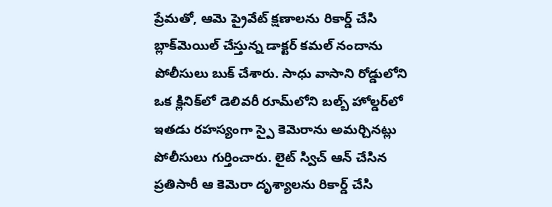ప్రేమతో, ఆమె ప్రైవేట్ క్షణాలను రికార్డ్ చేసి బ్లాక్‌మెయిల్ చేస్తున్న డాక్టర్ కమల్ నందాను పోలీసులు బుక్ చేశారు. సాధు వాసాని రోడ్డులోని ఒక క్లినిక్‌లో డెలివరీ రూమ్‌లోని బల్బ్ హోల్డర్‌లో ఇతడు రహస్యంగా స్పై కెమెరాను అమర్చినట్లు పోలీసులు గుర్తించారు. లైట్ స్విచ్ ఆన్ చేసిన ప్రతిసారీ ఆ కెమెరా దృశ్యాలను రికార్డ్ చేసి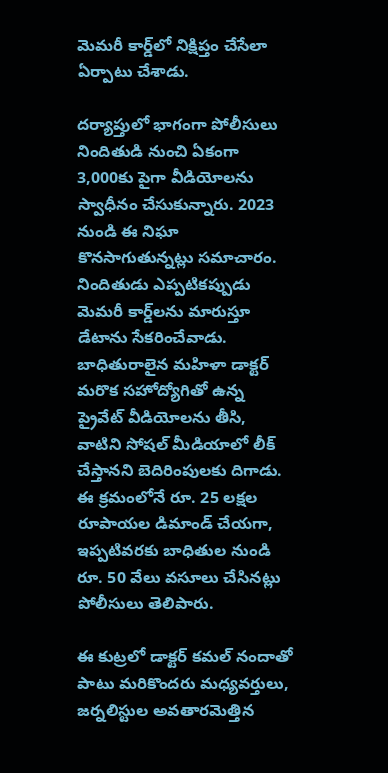మెమరీ కార్డ్‌లో నిక్షిప్తం చేసేలా ఏర్పాటు చేశాడు.

దర్యాప్తులో భాగంగా పోలీసులు నిందితుడి నుంచి ఏకంగా 3,000కు పైగా వీడియోలను స్వాధీనం చేసుకున్నారు. 2023 నుండి ఈ నిఘా కొనసాగుతున్నట్లు సమాచారం. నిందితుడు ఎప్పటికప్పుడు మెమరీ కార్డ్‌లను మారుస్తూ డేటాను సేకరించేవాడు. బాధితురాలైన మహిళా డాక్టర్ మరొక సహోద్యోగితో ఉన్న ప్రైవేట్ వీడియోలను తీసి, వాటిని సోషల్ మీడియాలో లీక్ చేస్తానని బెదిరింపులకు దిగాడు. ఈ క్రమంలోనే రూ. 25 లక్షల రూపాయల డిమాండ్ చేయగా, ఇప్పటివరకు బాధితుల నుండి రూ. 50 వేలు వసూలు చేసినట్లు పోలీసులు తెలిపారు.

ఈ కుట్రలో డాక్టర్ కమల్ నందాతో పాటు మరికొందరు మధ్యవర్తులు, జర్నలిస్టుల అవతారమెత్తిన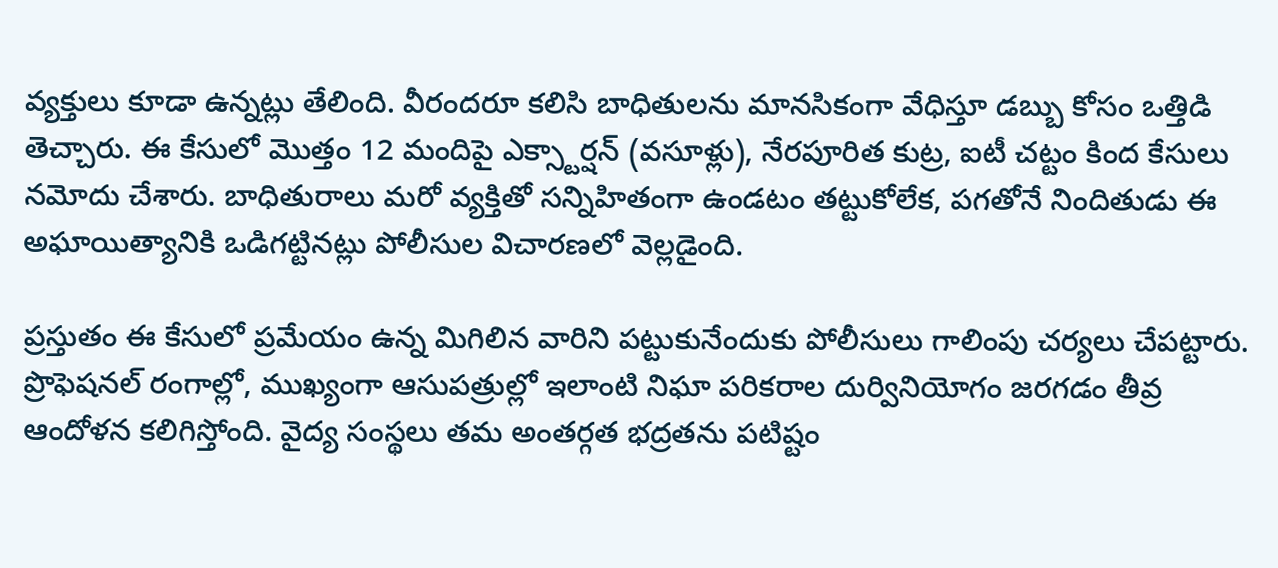వ్యక్తులు కూడా ఉన్నట్లు తేలింది. వీరందరూ కలిసి బాధితులను మానసికంగా వేధిస్తూ డబ్బు కోసం ఒత్తిడి తెచ్చారు. ఈ కేసులో మొత్తం 12 మందిపై ఎక్స్టార్షన్ (వసూళ్లు), నేరపూరిత కుట్ర, ఐటీ చట్టం కింద కేసులు నమోదు చేశారు. బాధితురాలు మరో వ్యక్తితో సన్నిహితంగా ఉండటం తట్టుకోలేక, పగతోనే నిందితుడు ఈ అఘాయిత్యానికి ఒడిగట్టినట్లు పోలీసుల విచారణలో వెల్లడైంది.

ప్రస్తుతం ఈ కేసులో ప్రమేయం ఉన్న మిగిలిన వారిని పట్టుకునేందుకు పోలీసులు గాలింపు చర్యలు చేపట్టారు. ప్రొఫెషనల్ రంగాల్లో, ముఖ్యంగా ఆసుపత్రుల్లో ఇలాంటి నిఘా పరికరాల దుర్వినియోగం జరగడం తీవ్ర ఆందోళన కలిగిస్తోంది. వైద్య సంస్థలు తమ అంతర్గత భద్రతను పటిష్టం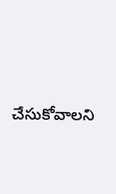చేసుకోవాలని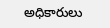అధికారులు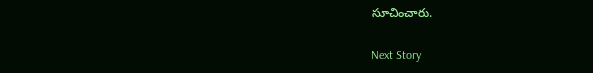సూచించారు.

Next Story